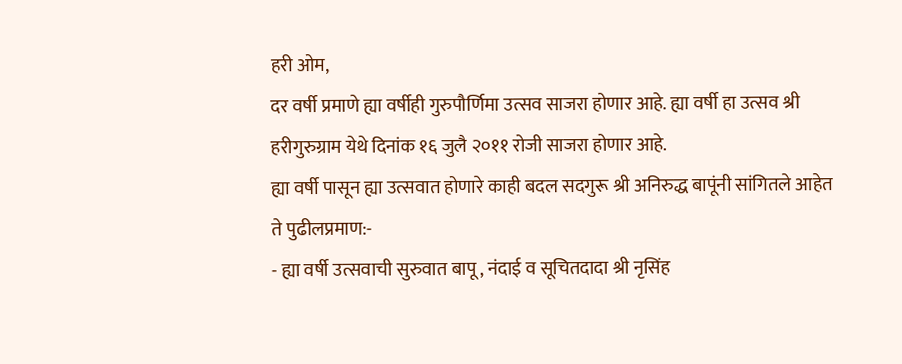हरी ओम,
दर वर्षी प्रमाणे ह्या वर्षीही गुरुपौर्णिमा उत्सव साजरा होणार आहे. ह्या वर्षी हा उत्सव श्री हरीगुरुग्राम येथे दिनांक १६ जुलै २०११ रोजी साजरा होणार आहे.
ह्या वर्षी पासून ह्या उत्सवात होणारे काही बदल सदगुरू श्री अनिरुद्ध बापूंनी सांगितले आहेत ते पुढीलप्रमाण:-
- ह्या वर्षी उत्सवाची सुरुवात बापू , नंदाई व सूचितदादा श्री नृसिंह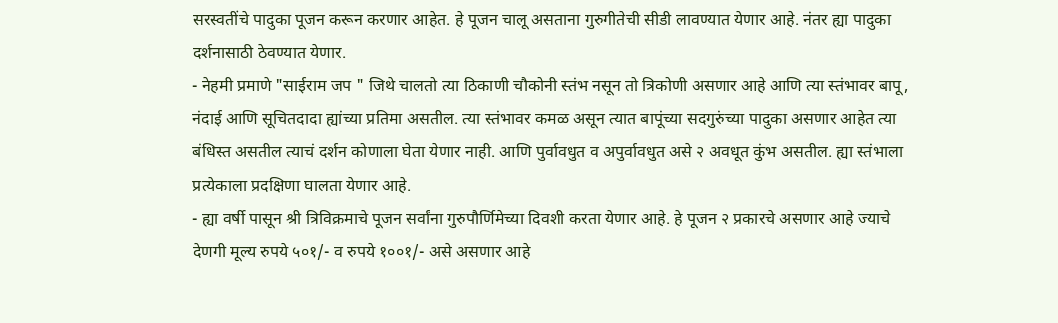सरस्वतींचे पादुका पूजन करून करणार आहेत. हे पूजन चालू असताना गुरुगीतेची सीडी लावण्यात येणार आहे. नंतर ह्या पादुका दर्शनासाठी ठेवण्यात येणार.
- नेहमी प्रमाणे "साईराम जप " जिथे चालतो त्या ठिकाणी चौकोनी स्तंभ नसून तो त्रिकोणी असणार आहे आणि त्या स्तंभावर बापू, नंदाई आणि सूचितदादा ह्यांच्या प्रतिमा असतील. त्या स्तंभावर कमळ असून त्यात बापूंच्या सदगुरुंच्या पादुका असणार आहेत त्या बंधिस्त असतील त्याचं दर्शन कोणाला घेता येणार नाही. आणि पुर्वावधुत व अपुर्वावधुत असे २ अवधूत कुंभ असतील. ह्या स्तंभाला प्रत्येकाला प्रदक्षिणा घालता येणार आहे.
- ह्या वर्षी पासून श्री त्रिविक्रमाचे पूजन सर्वांना गुरुपौर्णिमेच्या दिवशी करता येणार आहे. हे पूजन २ प्रकारचे असणार आहे ज्याचे देणगी मूल्य रुपये ५०१/- व रुपये १००१/- असे असणार आहे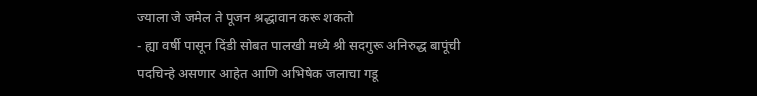ज्याला जे जमेल ते पूजन श्रद्धावान करू शकतो
- ह्या वर्षी पासून दिंडी सोबत पालखी मध्ये श्री सदगुरू अनिरुद्ध बापूंची पदचिन्हे असणार आहेत आणि अभिषेक जलाचा गडू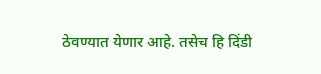ठेवण्यात येणार आहे. तसेच हि दिंडी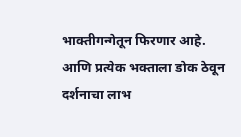भाक्तीगन्गेतून फिरणार आहे. आणि प्रत्येक भक्ताला डोक ठेवून दर्शनाचा लाभ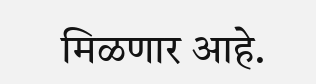मिळणार आहे.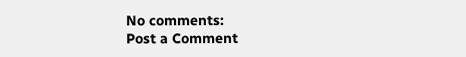No comments:
Post a Comment